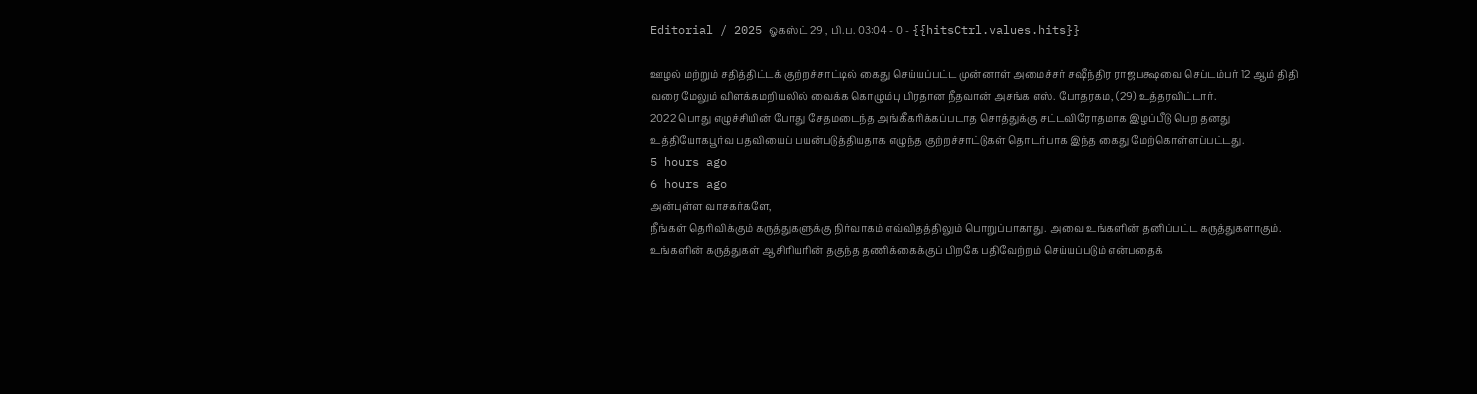Editorial / 2025 ஓகஸ்ட் 29 , பி.ப. 03:04 - 0 - {{hitsCtrl.values.hits}}

ஊழல் மற்றும் சதித்திட்டக் குற்றச்சாட்டில் கைது செய்யப்பட்ட முன்னாள் அமைச்சர் சஷீந்திர ராஜபக்ஷவை செப்டம்பர் 12 ஆம் திதி வரை மேலும் விளக்கமறியலில் வைக்க கொழும்பு பிரதான நீதவான் அசங்க எஸ். போதரகம, (29) உத்தரவிட்டார்.
2022 பொது எழுச்சியின் போது சேதமடைந்த அங்கீகரிக்கப்படாத சொத்துக்கு சட்டவிரோதமாக இழப்பீடு பெற தனது உத்தியோகபூர்வ பதவியைப் பயன்படுத்தியதாக எழுந்த குற்றச்சாட்டுகள் தொடர்பாக இந்த கைது மேற்கொள்ளப்பட்டது.
5 hours ago
6 hours ago
அன்புள்ள வாசகர்களே,
நீங்கள் தெரிவிக்கும் கருத்துகளுக்கு நிர்வாகம் எவ்விதத்திலும் பொறுப்பாகாது. அவை உங்களின் தனிப்பட்ட கருத்துகளாகும். உங்களின் கருத்துகள் ஆசிரியரின் தகுந்த தணிக்கைக்குப் பிறகே பதிவேற்றம் செய்யப்படும் என்பதைக்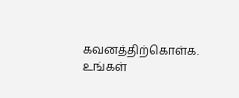கவனத்திற்கொள்க. உங்கள்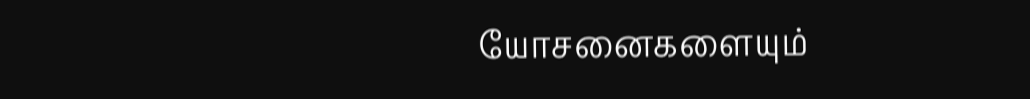யோசனைகளையும்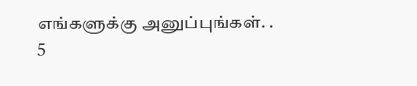எங்களுக்கு அனுப்புங்கள். .
5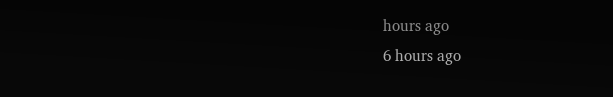hours ago
6 hours ago